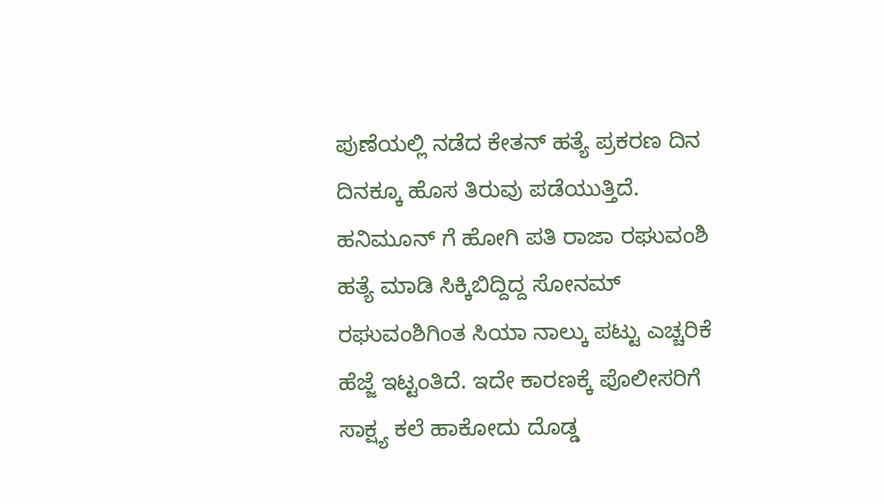ಪುಣೆಯಲ್ಲಿ ನಡೆದ ಕೇತನ್ ಹತ್ಯೆ ಪ್ರಕರಣ ದಿನ ದಿನಕ್ಕೂ ಹೊಸ ತಿರುವು ಪಡೆಯುತ್ತಿದೆ. ಹನಿಮೂನ್ ಗೆ ಹೋಗಿ ಪತಿ ರಾಜಾ ರಘುವಂಶಿ ಹತ್ಯೆ ಮಾಡಿ ಸಿಕ್ಕಿಬಿದ್ದಿದ್ದ ಸೋನಮ್ ರಘುವಂಶಿಗಿಂತ ಸಿಯಾ ನಾಲ್ಕು ಪಟ್ಟು ಎಚ್ಚರಿಕೆ ಹೆಜ್ಜೆ ಇಟ್ಟಂತಿದೆ. ಇದೇ ಕಾರಣಕ್ಕೆ ಪೊಲೀಸರಿಗೆ ಸಾಕ್ಷ್ಯ ಕಲೆ ಹಾಕೋದು ದೊಡ್ಡ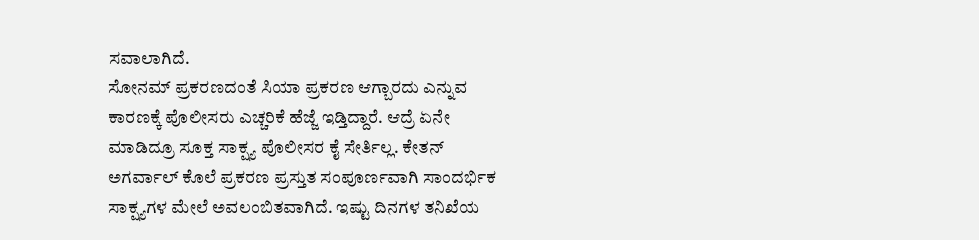ಸವಾಲಾಗಿದೆ.
ಸೋನಮ್ ಪ್ರಕರಣದಂತೆ ಸಿಯಾ ಪ್ರಕರಣ ಆಗ್ಬಾರದು ಎನ್ನುವ ಕಾರಣಕ್ಕೆ ಪೊಲೀಸರು ಎಚ್ಚರಿಕೆ ಹೆಜ್ಜೆ ಇಡ್ತಿದ್ದಾರೆ. ಆದ್ರೆ ಏನೇ ಮಾಡಿದ್ರೂ ಸೂಕ್ತ ಸಾಕ್ಷ್ಯ ಪೊಲೀಸರ ಕೈ ಸೇರ್ತಿಲ್ಲ. ಕೇತನ್ ಅಗರ್ವಾಲ್ ಕೊಲೆ ಪ್ರಕರಣ ಪ್ರಸ್ತುತ ಸಂಪೂರ್ಣವಾಗಿ ಸಾಂದರ್ಭಿಕ ಸಾಕ್ಷ್ಯಗಳ ಮೇಲೆ ಅವಲಂಬಿತವಾಗಿದೆ. ಇಷ್ಟು ದಿನಗಳ ತನಿಖೆಯ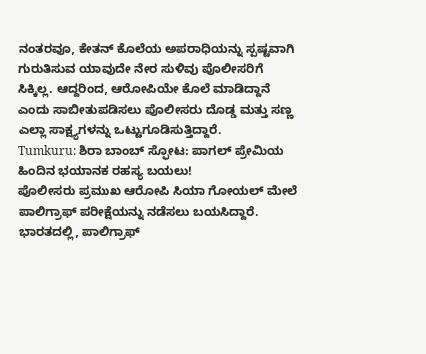ನಂತರವೂ, ಕೇತನ್ ಕೊಲೆಯ ಅಪರಾಧಿಯನ್ನು ಸ್ಪಷ್ಟವಾಗಿ ಗುರುತಿಸುವ ಯಾವುದೇ ನೇರ ಸುಳಿವು ಪೊಲೀಸರಿಗೆ ಸಿಕ್ಕಿಲ್ಲ. ಆದ್ದರಿಂದ, ಆರೋಪಿಯೇ ಕೊಲೆ ಮಾಡಿದ್ದಾನೆ ಎಂದು ಸಾಬೀತುಪಡಿಸಲು ಪೊಲೀಸರು ದೊಡ್ಡ ಮತ್ತು ಸಣ್ಣ ಎಲ್ಲಾ ಸಾಕ್ಷ್ಯಗಳನ್ನು ಒಟ್ಟುಗೂಡಿಸುತ್ತಿದ್ದಾರೆ.
Tumkuru: ಶಿರಾ ಬಾಂಬ್ ಸ್ಫೋಟ: ಪಾಗಲ್ ಪ್ರೇಮಿಯ ಹಿಂದಿನ ಭಯಾನಕ ರಹಸ್ಯ ಬಯಲು!
ಪೊಲೀಸರು ಪ್ರಮುಖ ಆರೋಪಿ ಸಿಯಾ ಗೋಯಲ್ ಮೇಲೆ ಪಾಲಿಗ್ರಾಫ್ ಪರೀಕ್ಷೆಯನ್ನು ನಡೆಸಲು ಬಯಸಿದ್ದಾರೆ. ಭಾರತದಲ್ಲಿ, ಪಾಲಿಗ್ರಾಫ್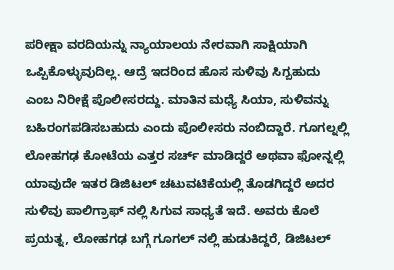ಪರೀಕ್ಷಾ ವರದಿಯನ್ನು ನ್ಯಾಯಾಲಯ ನೇರವಾಗಿ ಸಾಕ್ಷಿಯಾಗಿ ಒಪ್ಪಿಕೊಳ್ಳುವುದಿಲ್ಲ. ಆದ್ರೆ ಇದರಿಂದ ಹೊಸ ಸುಳಿವು ಸಿಗ್ಬಹುದು ಎಂಬ ನಿರೀಕ್ಷೆ ಪೊಲೀಸರದ್ದು. ಮಾತಿನ ಮಧ್ಯೆ ಸಿಯಾ, ಸುಳಿವನ್ನು ಬಹಿರಂಗಪಡಿಸಬಹುದು ಎಂದು ಪೊಲೀಸರು ನಂಬಿದ್ದಾರೆ. ಗೂಗಲ್ನಲ್ಲಿ ಲೋಹಗಢ ಕೋಟೆಯ ಎತ್ತರ ಸರ್ಚ್ ಮಾಡಿದ್ದರೆ ಅಥವಾ ಫೋನ್ನಲ್ಲಿ ಯಾವುದೇ ಇತರ ಡಿಜಿಟಲ್ ಚಟುವಟಿಕೆಯಲ್ಲಿ ತೊಡಗಿದ್ದರೆ ಅದರ ಸುಳಿವು ಪಾಲಿಗ್ರಾಫ್ ನಲ್ಲಿ ಸಿಗುವ ಸಾಧ್ಯತೆ ಇದೆ. ಅವರು ಕೊಲೆ ಪ್ರಯತ್ನ, ಲೋಹಗಢ ಬಗ್ಗೆ ಗೂಗಲ್ ನಲ್ಲಿ ಹುಡುಕಿದ್ದರೆ, ಡಿಜಿಟಲ್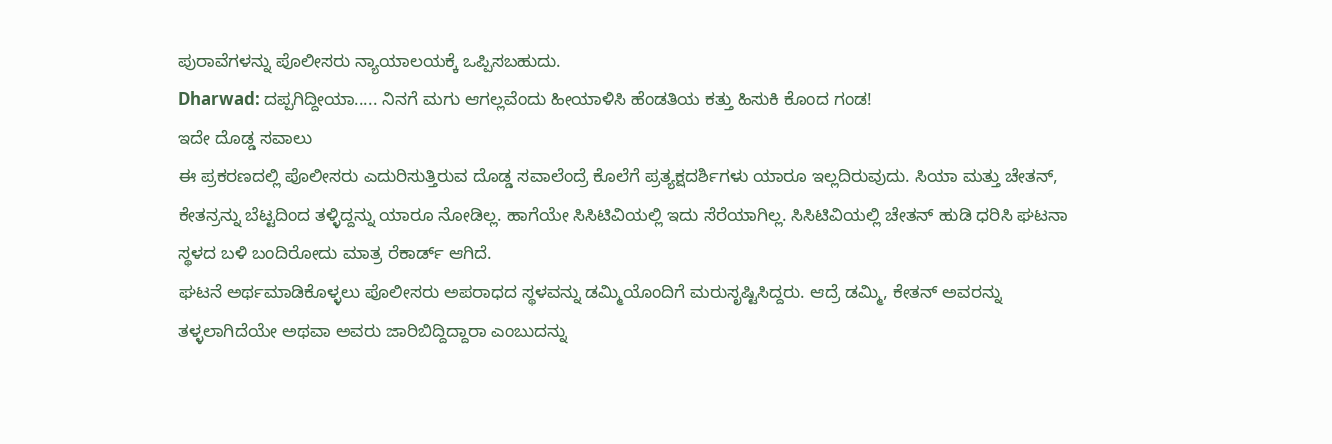ಪುರಾವೆಗಳನ್ನು ಪೊಲೀಸರು ನ್ಯಾಯಾಲಯಕ್ಕೆ ಒಪ್ಪಿಸಬಹುದು.
Dharwad: ದಪ್ಪಗಿದ್ದೀಯಾ..... ನಿನಗೆ ಮಗು ಆಗಲ್ಲವೆಂದು ಹೀಯಾಳಿಸಿ ಹೆಂಡತಿಯ ಕತ್ತು ಹಿಸುಕಿ ಕೊಂದ ಗಂಡ!
ಇದೇ ದೊಡ್ಡ ಸವಾಲು
ಈ ಪ್ರಕರಣದಲ್ಲಿ ಪೊಲೀಸರು ಎದುರಿಸುತ್ತಿರುವ ದೊಡ್ಡ ಸವಾಲೆಂದ್ರೆ ಕೊಲೆಗೆ ಪ್ರತ್ಯಕ್ಷದರ್ಶಿಗಳು ಯಾರೂ ಇಲ್ಲದಿರುವುದು. ಸಿಯಾ ಮತ್ತು ಚೇತನ್, ಕೇತನ್ರನ್ನು ಬೆಟ್ಟದಿಂದ ತಳ್ಳಿದ್ದನ್ನು ಯಾರೂ ನೋಡಿಲ್ಲ. ಹಾಗೆಯೇ ಸಿಸಿಟಿವಿಯಲ್ಲಿ ಇದು ಸೆರೆಯಾಗಿಲ್ಲ. ಸಿಸಿಟಿವಿಯಲ್ಲಿ ಚೇತನ್ ಹುಡಿ ಧರಿಸಿ ಘಟನಾ ಸ್ಥಳದ ಬಳಿ ಬಂದಿರೋದು ಮಾತ್ರ ರೆಕಾರ್ಡ್ ಆಗಿದೆ.
ಘಟನೆ ಅರ್ಥಮಾಡಿಕೊಳ್ಳಲು ಪೊಲೀಸರು ಅಪರಾಧದ ಸ್ಥಳವನ್ನು ಡಮ್ಮಿಯೊಂದಿಗೆ ಮರುಸೃಷ್ಟಿಸಿದ್ದರು. ಆದ್ರೆ ಡಮ್ಮಿ, ಕೇತನ್ ಅವರನ್ನು ತಳ್ಳಲಾಗಿದೆಯೇ ಅಥವಾ ಅವರು ಜಾರಿಬಿದ್ದಿದ್ದಾರಾ ಎಂಬುದನ್ನು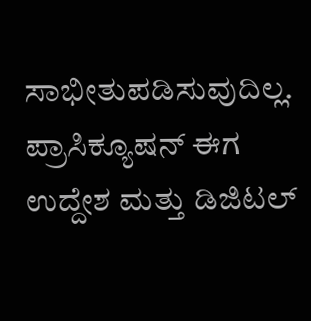ಸಾಭೀತುಪಡಿಸುವುದಿಲ್ಲ. ಪ್ರಾಸಿಕ್ಯೂಷನ್ ಈಗ ಉದ್ದೇಶ ಮತ್ತು ಡಿಜಿಟಲ್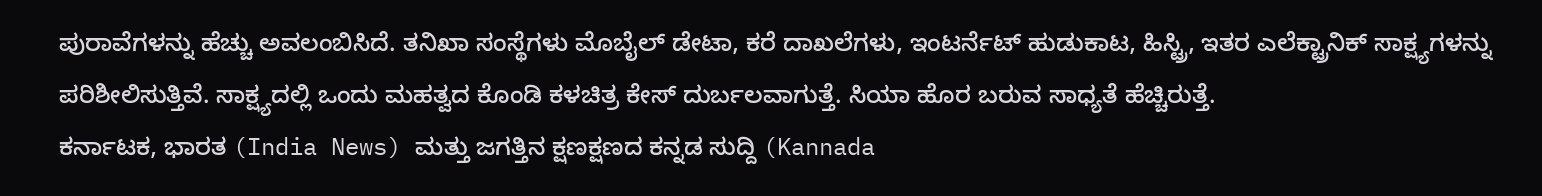ಪುರಾವೆಗಳನ್ನು ಹೆಚ್ಚು ಅವಲಂಬಿಸಿದೆ. ತನಿಖಾ ಸಂಸ್ಥೆಗಳು ಮೊಬೈಲ್ ಡೇಟಾ, ಕರೆ ದಾಖಲೆಗಳು, ಇಂಟರ್ನೆಟ್ ಹುಡುಕಾಟ, ಹಿಸ್ಟ್ರಿ, ಇತರ ಎಲೆಕ್ಟ್ರಾನಿಕ್ ಸಾಕ್ಷ್ಯಗಳನ್ನು ಪರಿಶೀಲಿಸುತ್ತಿವೆ. ಸಾಕ್ಷ್ಯದಲ್ಲಿ ಒಂದು ಮಹತ್ವದ ಕೊಂಡಿ ಕಳಚಿತ್ರ ಕೇಸ್ ದುರ್ಬಲವಾಗುತ್ತೆ. ಸಿಯಾ ಹೊರ ಬರುವ ಸಾಧ್ಯತೆ ಹೆಚ್ಚಿರುತ್ತೆ.
ಕರ್ನಾಟಕ, ಭಾರತ (India News) ಮತ್ತು ಜಗತ್ತಿನ ಕ್ಷಣಕ್ಷಣದ ಕನ್ನಡ ಸುದ್ದಿ (Kannada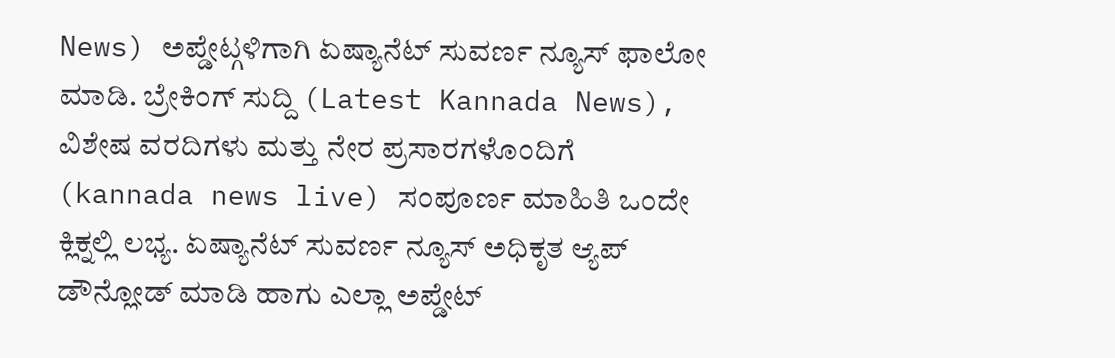News) ಅಪ್ಡೇಟ್ಗಳಿಗಾಗಿ ಏಷ್ಯಾನೆಟ್ ಸುವರ್ಣ ನ್ಯೂಸ್ ಫಾಲೋ ಮಾಡಿ. ಬ್ರೇಕಿಂಗ್ ಸುದ್ದಿ (Latest Kannada News), ವಿಶೇಷ ವರದಿಗಳು ಮತ್ತು ನೇರ ಪ್ರಸಾರಗಳೊಂದಿಗೆ (kannada news live) ಸಂಪೂರ್ಣ ಮಾಹಿತಿ ಒಂದೇ ಕ್ಲಿಕ್ನಲ್ಲಿ ಲಭ್ಯ. ಏಷ್ಯಾನೆಟ್ ಸುವರ್ಣ ನ್ಯೂಸ್ ಅಧಿಕೃತ ಆ್ಯಪ್ ಡೌನ್ಲೋಡ್ ಮಾಡಿ ಹಾಗು ಎಲ್ಲಾ ಅಪ್ಡೇಟ್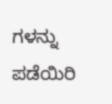ಗಳನ್ನು ಪಡೆಯಿರಿ